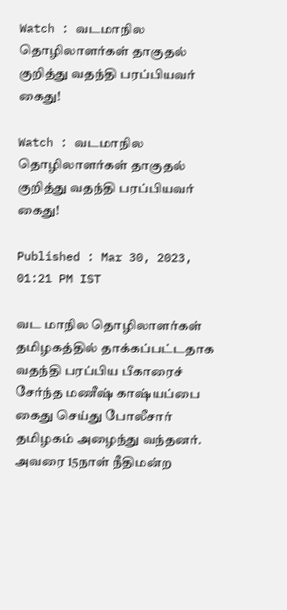Watch : வடமாநில தொழிலாளர்கள் தாகுதல் குறித்து வதந்தி பரப்பியவர் கைது!

Watch : வடமாநில தொழிலாளர்கள் தாகுதல் குறித்து வதந்தி பரப்பியவர் கைது!

Published : Mar 30, 2023, 01:21 PM IST

வட மாநில தொழிலாளர்கள் தமிழகத்தில் தாக்கப்பட்டதாக வதந்தி பரப்பிய பீகாரைச் சேர்ந்த மணீஷ் காஷ்யப்பை கைது செய்து போலீசார் தமிழகம் அழைந்து வந்தனர். அவரை 15நாள் நீதிமன்ற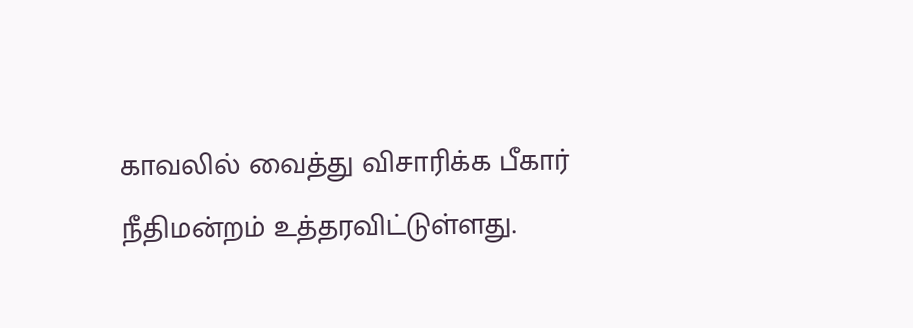காவலில் வைத்து விசாரிக்க பீகார் நீதிமன்றம் உத்தரவிட்டுள்ளது.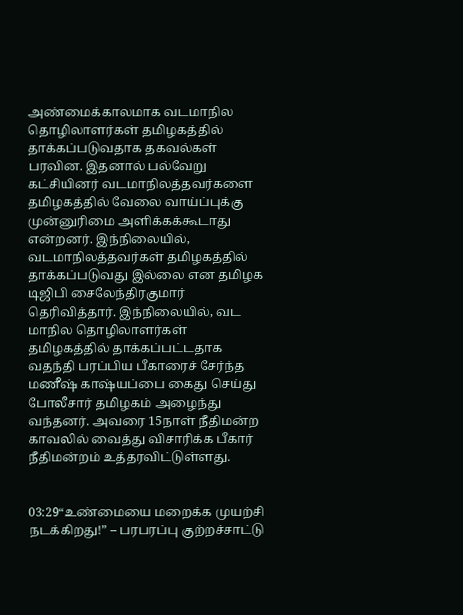அண்மைக்காலமாக வடமாநில தொழிலாளர்கள் தமிழகத்தில் தாக்கப்படுவதாக தகவல்கள் பரவின. இதனால் பல்வேறு கட்சியினர் வடமாநிலத்தவர்களை தமிழகத்தில் வேலை வாய்ப்புக்கு முன்னுரிமை அளிக்கக்கூடாது என்றனர். இந்நிலையில், வடமாநிலத்தவர்கள் தமிழகத்தில் தாக்கப்படுவது இல்லை என தமிழக டிஜிபி சைலேந்திரகுமார் தெரிவித்தார். இந்நிலையில், வட மாநில தொழிலாளர்கள் தமிழகத்தில் தாக்கப்பட்டதாக வதந்தி பரப்பிய பீகாரைச் சேர்ந்த மணீஷ் காஷ்யப்பை கைது செய்து போலீசார் தமிழகம் அழைந்து வந்தனர். அவரை 15நாள் நீதிமன்ற காவலில் வைத்து விசாரிக்க பீகார் நீதிமன்றம் உத்தரவிட்டுள்ளது.


03:29“உண்மையை மறைக்க முயற்சி நடக்கிறது!” – பரபரப்பு குற்றச்சாட்டு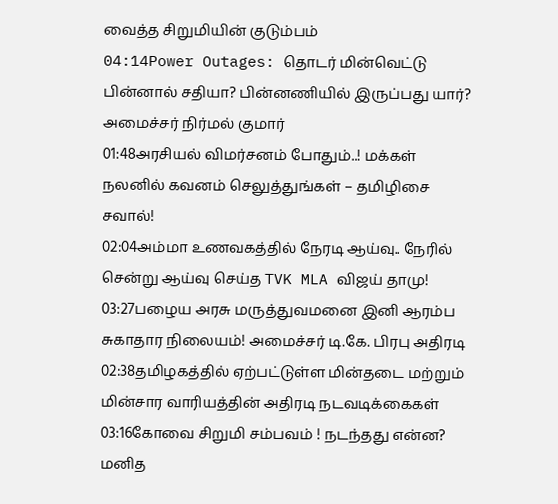வைத்த சிறுமியின் குடும்பம்
04:14Power Outages: தொடர் மின்வெட்டு பின்னால் சதியா? பின்னணியில் இருப்பது யார்? அமைச்சர் நிர்மல் குமார்
01:48அரசியல் விமர்சனம் போதும்..! மக்கள் நலனில் கவனம் செலுத்துங்கள் – தமிழிசை சவால்!
02:04அம்மா உணவகத்தில் நேரடி ஆய்வு.. நேரில் சென்று ஆய்வு செய்த TVK MLA விஜய் தாமு!
03:27பழைய அரசு மருத்துவமனை இனி ஆரம்ப சுகாதார நிலையம்! அமைச்சர் டி.கே. பிரபு அதிரடி
02:38தமிழகத்தில் ஏற்பட்டுள்ள மின்தடை மற்றும் மின்சார வாரியத்தின் அதிரடி நடவடிக்கைகள்
03:16கோவை சிறுமி சம்பவம் ! நடந்தது என்ன? மனித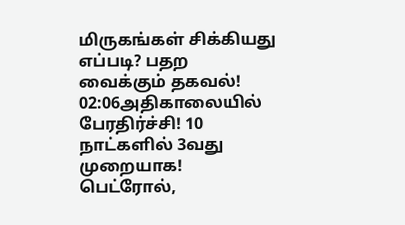மிருகங்கள் சிக்கியது எப்படி? பதற வைக்கும் தகவல்!
02:06அதிகாலையில் பேரதிர்ச்சி! 10 நாட்களில் 3வது முறையாக! பெட்ரோல்,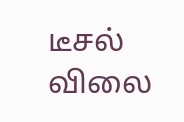டீசல் விலை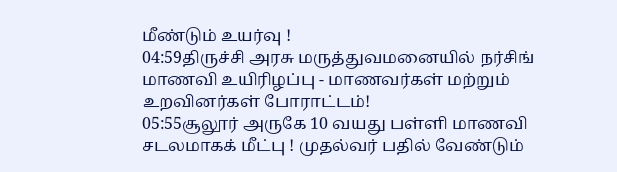மீண்டும் உயர்வு !
04:59திருச்சி அரசு மருத்துவமனையில் நர்சிங் மாணவி உயிரிழப்பு - மாணவர்கள் மற்றும் உறவினர்கள் போராட்டம்!
05:55சூலூர் அருகே 10 வயது பள்ளி மாணவி சடலமாகக் மீட்பு ! முதல்வர் பதில் வேண்டும்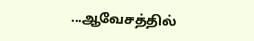...ஆவேசத்தில்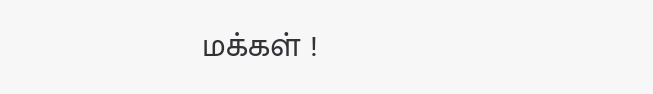மக்கள் !